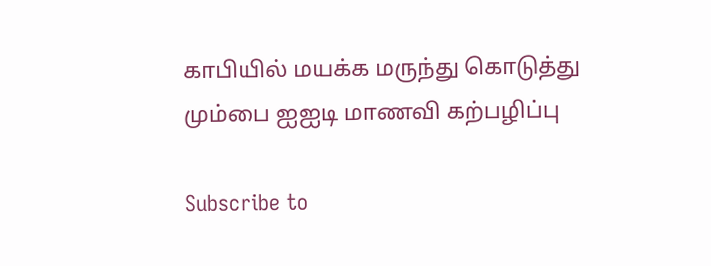காபியில் மயக்க மருந்து கொடுத்து மும்பை ஐஐடி மாணவி கற்பழிப்பு

Subscribe to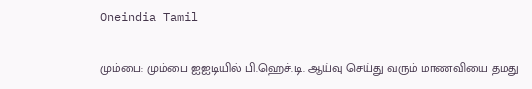Oneindia Tamil

மும்பை: மும்பை ஐஐடியில் பி.ஹெச்.டி. ஆய்வு செய்து வரும் மாணவியை தமது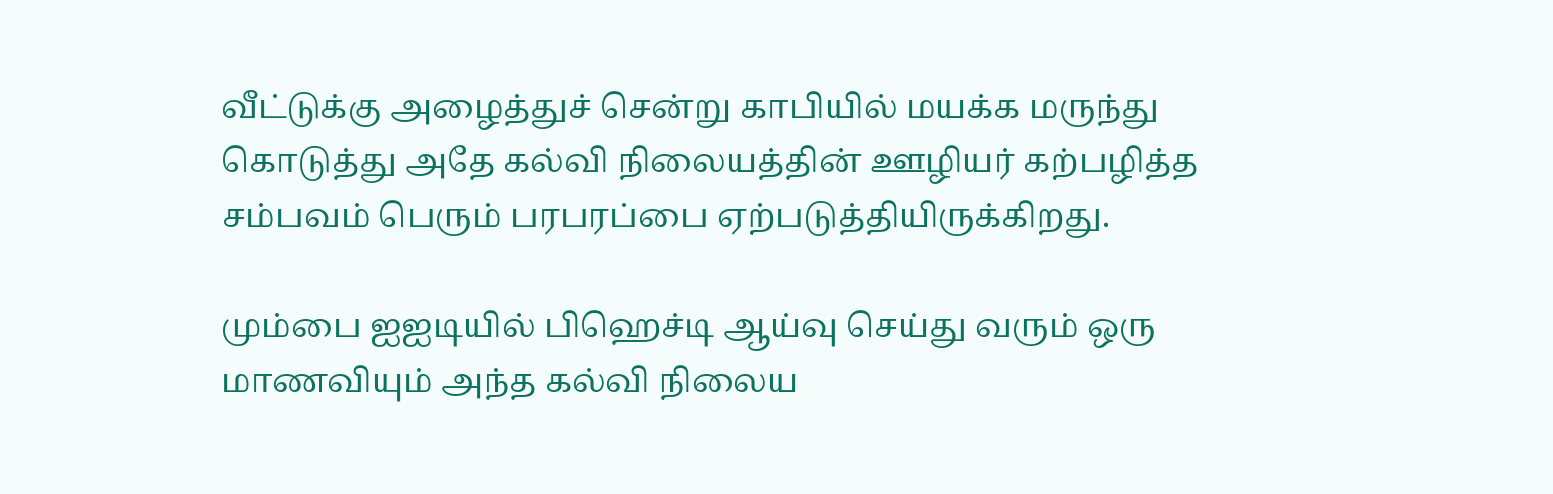வீட்டுக்கு அழைத்துச் சென்று காபியில் மயக்க மருந்து கொடுத்து அதே கல்வி நிலையத்தின் ஊழியர் கற்பழித்த சம்பவம் பெரும் பரபரப்பை ஏற்படுத்தியிருக்கிறது.

மும்பை ஐஐடியில் பிஹெச்டி ஆய்வு செய்து வரும் ஒரு மாணவியும் அந்த கல்வி நிலைய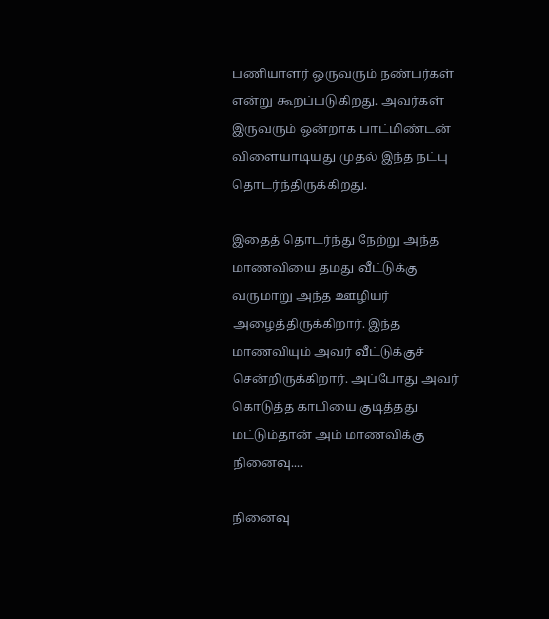பணியாளர் ஒருவரும் நண்பர்கள் என்று கூறப்படுகிறது. அவர்கள் இருவரும் ஒன்றாக பாட்மிண்டன் விளையாடியது முதல் இந்த நட்பு தொடர்ந்திருக்கிறது.

இதைத் தொடர்ந்து நேற்று அந்த மாணவியை தமது வீட்டுக்கு வருமாறு அந்த ஊழியர் அழைத்திருக்கிறார். இந்த மாணவியும் அவர் வீட்டுக்குச் சென்றிருக்கிறார். அப்போது அவர் கொடுத்த காபியை குடித்தது மட்டும்தான் அம் மாணவிக்கு நினைவு....

நினைவு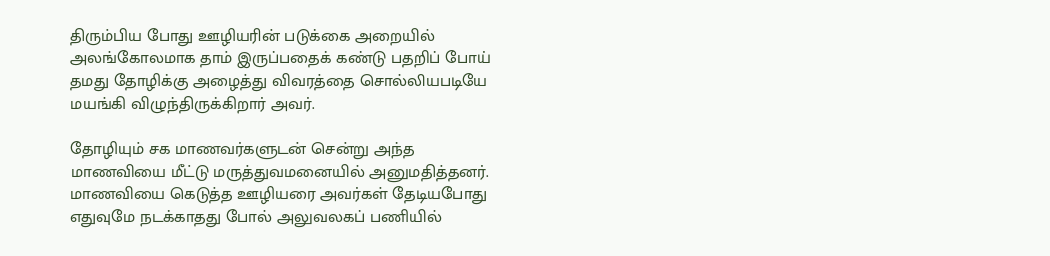திரும்பிய போது ஊழியரின் படுக்கை அறையில் அலங்கோலமாக தாம் இருப்பதைக் கண்டு பதறிப் போய் தமது தோழிக்கு அழைத்து விவரத்தை சொல்லியபடியே மயங்கி விழுந்திருக்கிறார் அவர்.

தோழியும் சக மாணவர்களுடன் சென்று அந்த மாணவியை மீட்டு மருத்துவமனையில் அனுமதித்தனர். மாணவியை கெடுத்த ஊழியரை அவர்கள் தேடியபோது எதுவுமே நடக்காதது போல் அலுவலகப் பணியில்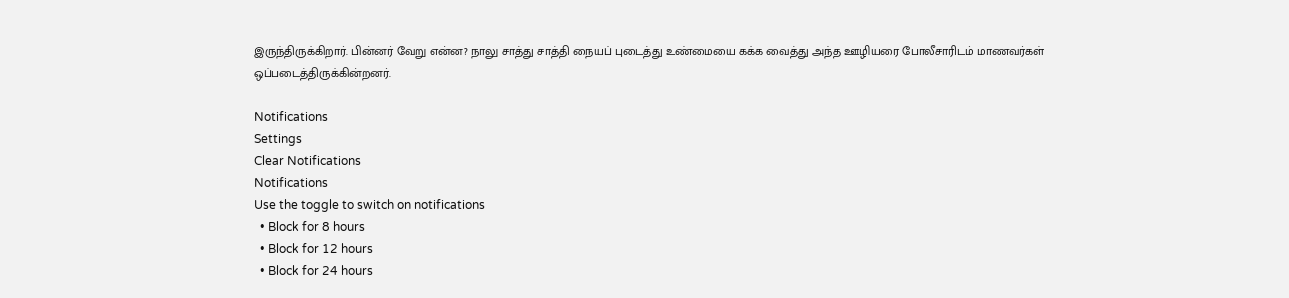இருந்திருக்கிறார். பின்னர் வேறு என்ன? நாலு சாத்து சாத்தி நையப் புடைத்து உண்மையை கக்க வைத்து அந்த ஊழியரை போலீசாரிடம் மாணவர்கள் ஒப்படைத்திருக்கின்றனர்.

Notifications
Settings
Clear Notifications
Notifications
Use the toggle to switch on notifications
  • Block for 8 hours
  • Block for 12 hours
  • Block for 24 hours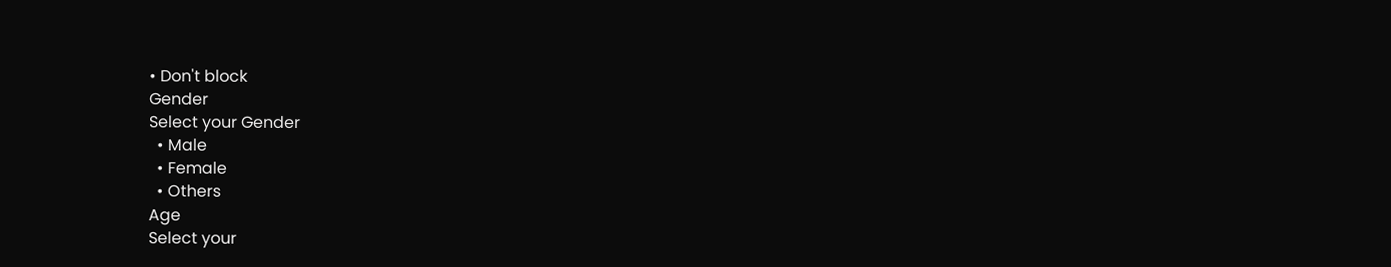• Don't block
Gender
Select your Gender
  • Male
  • Female
  • Others
Age
Select your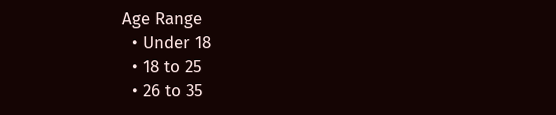Age Range
  • Under 18
  • 18 to 25
  • 26 to 35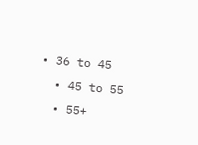• 36 to 45
  • 45 to 55
  • 55+